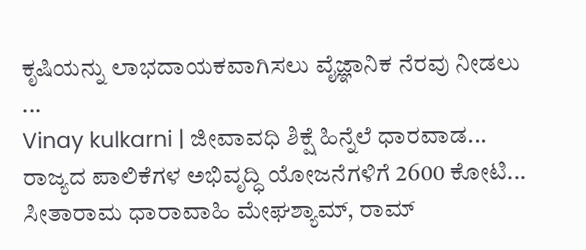ಕೃಷಿಯನ್ನು ಲಾಭದಾಯಕವಾಗಿಸಲು ವೈಜ್ಞಾನಿಕ ನೆರವು ನೀಡಲು ...
Vinay kulkarni | ಜೀವಾವಧಿ ಶಿಕ್ಷೆ ಹಿನ್ನೆಲೆ ಧಾರವಾಡ...
ರಾಜ್ಯದ ಪಾಲಿಕೆಗಳ ಅಭಿವೃದ್ಧಿ ಯೋಜನೆಗಳಿಗೆ 2600 ಕೋಟಿ...
ಸೀತಾರಾಮ ಧಾರಾವಾಹಿ ಮೇಘಶ್ಯಾಮ್, ರಾಮ್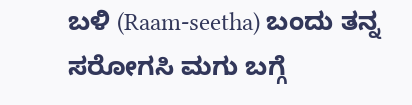ಬಳಿ (Raam-seetha) ಬಂದು ತನ್ನ ಸರೋಗಸಿ ಮಗು ಬಗ್ಗೆ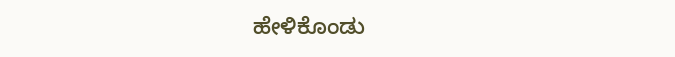ಹೇಳಿಕೊಂಡು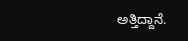ಅತ್ತಿದ್ದಾನೆ.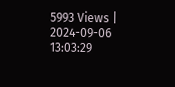5993 Views | 2024-09-06 13:03:29